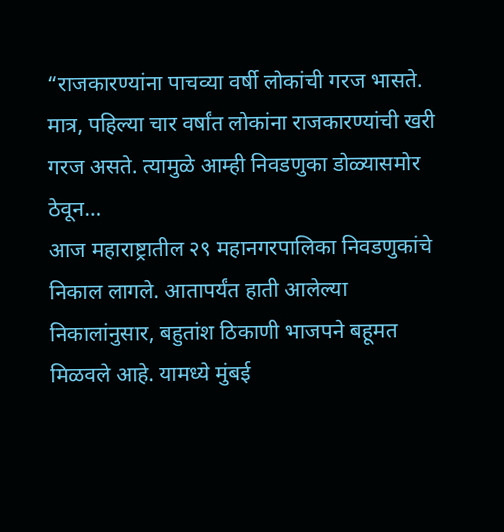“राजकारण्यांना पाचव्या वर्षी लोकांची गरज भासते. मात्र, पहिल्या चार वर्षांत लोकांना राजकारण्यांची खरी गरज असते. त्यामुळे आम्ही निवडणुका डोळ्यासमोर ठेवून…
आज महाराष्ट्रातील २९ महानगरपालिका निवडणुकांचे निकाल लागले. आतापर्यंत हाती आलेल्या निकालांनुसार, बहुतांश ठिकाणी भाजपने बहूमत मिळवले आहे. यामध्ये मुंबई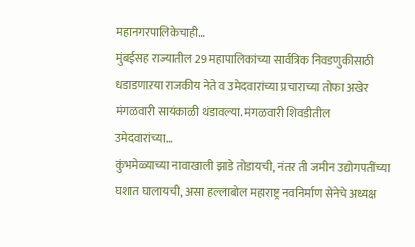महानगरपालिकेचाही…
मुंबईसह राज्यातील 29 महापालिकांच्या सार्वत्रिक निवडणुकीसाठी धडाडणाऱया राजकीय नेते व उमेदवारांच्या प्रचाराच्या तोफा अखेर मंगळवारी सायंकाळी थंडावल्या. मंगळवारी शिवडीतील उमेदवारांच्या…
कुंभमेळ्याच्या नावाखाली झाडे तोडायची, नंतर ती जमीन उद्योगपतींच्या घशात घालायची, असा हल्लाबोल महाराष्ट्र नवनिर्माण सेनेचे अध्यक्ष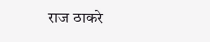राज ठाकरे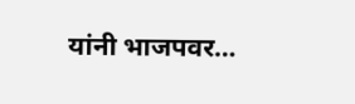यांनी भाजपवर…